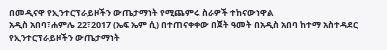በመዲናዋ የኢንተርፕራይዞችን ውጤታማነት የሚጨምሩ ስራዎች ተከናውነዋል
አዲስ አበባ፣ሐምሌ 22፣2017 (ኤፍ ኤም ሲ) በተጠናቀቀው በጀት ዓመት በአዲስ አበባ ከተማ አስተዳደር የኢንተርፕራይዞችን ውጤታማነት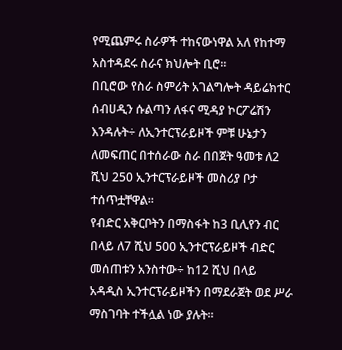የሚጨምሩ ስራዎች ተከናውነዋል አለ የከተማ አስተዳደሩ ስራና ክህሎት ቢሮ።
በቢሮው የስራ ስምሪት አገልግሎት ዳይሬክተር ሰብሀዲን ሱልጣን ለፋና ሚዳያ ኮርፖሬሽን እንዳሉት÷ ለኢንተርፕራይዞች ምቹ ሁኔታን ለመፍጠር በተሰራው ስራ በበጀት ዓመቱ ለ2 ሺህ 250 ኢንተርፕራይዞች መስሪያ ቦታ ተሰጥቷቸዋል፡፡
የብድር አቅርቦትን በማስፋት ከ3 ቢሊየን ብር በላይ ለ7 ሺህ 500 ኢንተርፕራይዞች ብድር መሰጠቱን አንስተው÷ ከ12 ሺህ በላይ አዳዲስ ኢንተርፕራይዞችን በማደራጀት ወደ ሥራ ማስገባት ተችሏል ነው ያሉት።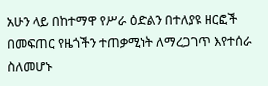አሁን ላይ በከተማዋ የሥራ ዕድልን በተለያዩ ዘርፎች በመፍጠር የዜጎችን ተጠቃሚነት ለማረጋገጥ እየተሰራ ስለመሆኑ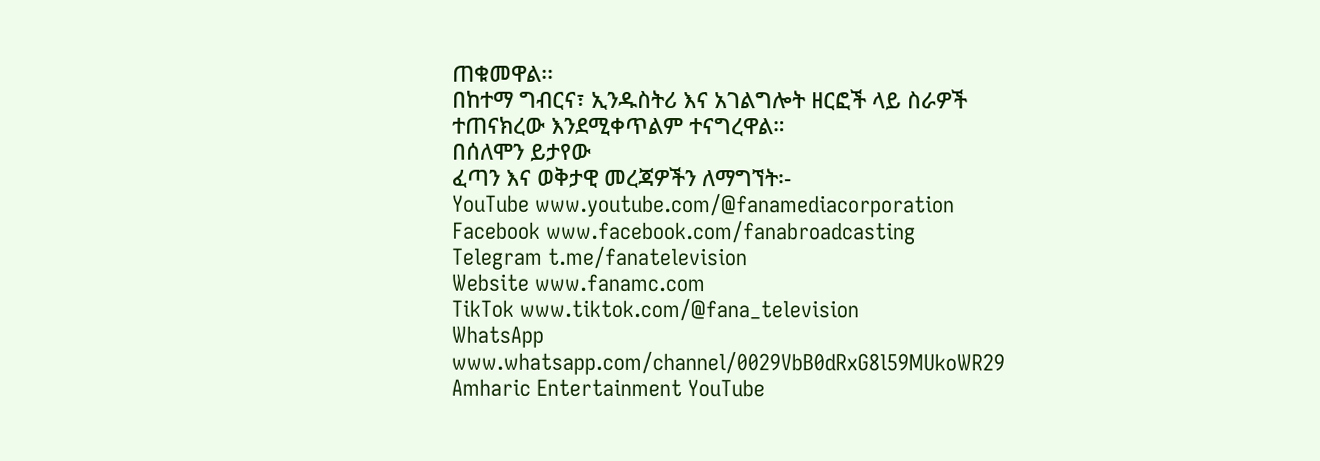ጠቁመዋል፡፡
በከተማ ግብርና፣ ኢንዱስትሪ እና አገልግሎት ዘርፎች ላይ ስራዎች ተጠናክረው እንደሚቀጥልም ተናግረዋል።
በሰለሞን ይታየው
ፈጣን እና ወቅታዊ መረጃዎችን ለማግኘት፡-
YouTube www.youtube.com/@fanamediacorporation
Facebook www.facebook.com/fanabroadcasting
Telegram t.me/fanatelevision
Website www.fanamc.com
TikTok www.tiktok.com/@fana_television
WhatsApp www.whatsapp.com/channel/0029VbB0dRxG8l59MUkoWR29
Amharic Entertainment YouTube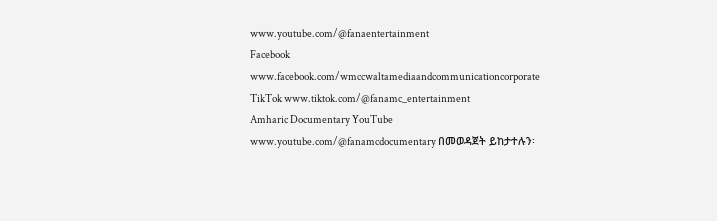www.youtube.com/@fanaentertainment
Facebook www.facebook.com/wmccwaltamediaandcommunicationcorporate
TikTok www.tiktok.com/@fanamc_entertainment
Amharic Documentary YouTube www.youtube.com/@fanamcdocumentary በመወዳጀት ይከታተሉን፡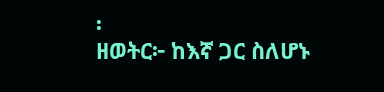፡
ዘወትር፦ ከእኛ ጋር ስለሆኑ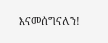እናመሰግናለን!